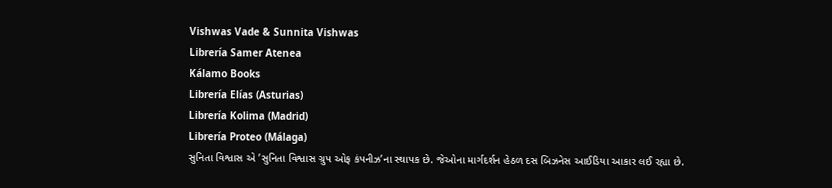Vishwas Vade & Sunnita Vishwas
Librería Samer Atenea
Kálamo Books
Librería Elías (Asturias)
Librería Kolima (Madrid)
Librería Proteo (Málaga)
સુનિતા વિશ્વાસ એ ’સુનિતા વિશ્વાસ ગ્રુપ ઓફ કંપનીઝ’ના સ્થાપક છે. જેઓના માર્ગદર્શન હેઠળ દસ બિઝનેસ આઈડિયા આકાર લઈ રહ્યા છે.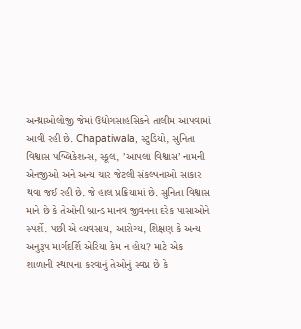અન્થ્રાઓલોજી જેમાં ઉદ્યોગસાહસિકને તાલીમ આપવામાં આવી રહી છે. Chapatiwala, સ્ટુડિયો, સુનિતા વિશ્વાસ પબ્લિકેશન્સ, સ્કૂલ, ’આપલા વિશ્વાસ’ નામની એનજીઓ અને અન્ય ચાર જેટલી સંકલ્પનાઓ સાકાર થવા જઈ રહી છે. જે હાલ પ્રક્રિયામાં છે. સુનિતા વિશ્વાસ માને છે કે તેઓની બ્રાન્ડ માનવ જીવનના દરેક પાસાઓને સ્પર્શે. પછી એ વ્યવસાય, આરોગ્ય, શિક્ષણ કે અન્ય અનુરૂપ માર્ગદર્શિ એરિયા કેમ ન હોય? માટે એક શાળાની સ્થાપના કરવાનું તેઓનું સ્વપ્ન છે કે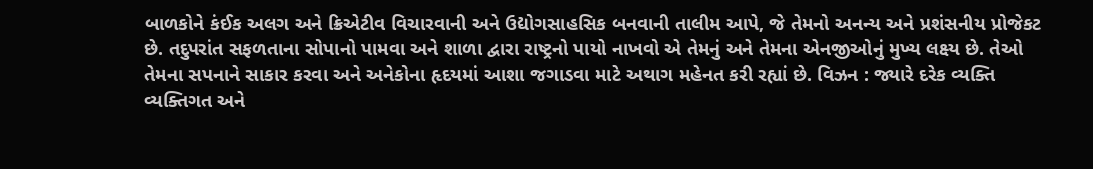બાળકોને કંઈક અલગ અને ક્રિએટીવ વિચારવાની અને ઉદ્યોગસાહસિક બનવાની તાલીમ આપે, જે તેમનો અનન્ય અને પ્રશંસનીય પ્રોજેકટ છે. તદુપરાંત સફળતાના સોપાનો પામવા અને શાળા દ્વારા રાષ્ટ્રનો પાયો નાખવો એ તેમનું અને તેમના એનજીઓનું મુખ્ય લક્ષ્ય છે. તેઓ તેમના સપનાને સાકાર કરવા અને અનેકોના હૃદયમાં આશા જગાડવા માટે અથાગ મહેનત કરી રહ્યાં છે. વિઝન : જ્યારે દરેક વ્યક્તિ વ્યક્તિગત અને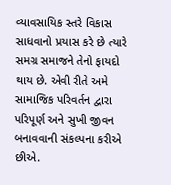વ્યાવસાયિક સ્તરે વિકાસ સાધવાનો પ્રયાસ કરે છે ત્યારે સમગ્ર સમાજને તેનો ફાયદો થાય છે. એવી રીતે અમે સામાજિક પરિવર્તન દ્વારા પરિપૂર્ણ અને સુખી જીવન બનાવવાની સંકલ્પના કરીએ છીએ.